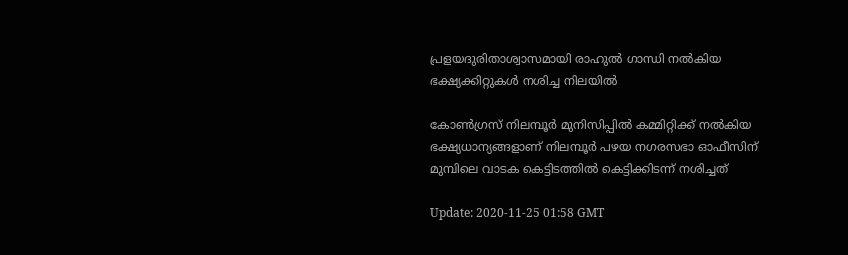പ്രളയദുരിതാശ്വാസമായി രാഹുല്‍ ഗാന്ധി നല്‍കിയ ഭക്ഷ്യക്കിറ്റുകള്‍ നശിച്ച നിലയില്‍

കോണ്‍ഗ്രസ് നിലമ്പൂര്‍ മുനിസിപ്പില്‍ കമ്മിറ്റിക്ക് നല്‍കിയ ഭക്ഷ്യധാന്യങ്ങളാണ് നിലമ്പൂര്‍ പഴയ നഗരസഭാ ഓഫീസിന് മുമ്പിലെ വാടക കെട്ടിടത്തിൽ കെട്ടിക്കിടന്ന് നശിച്ചത്

Update: 2020-11-25 01:58 GMT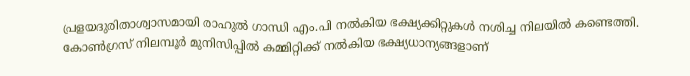പ്രളയദുരിതാശ്വാസമായി രാഹുല്‍ ഗാന്ധി എം.പി നല്‍കിയ ഭക്ഷ്യക്കിറ്റുകള്‍ നശിച്ച നിലയില്‍ കണ്ടെത്തി. കോണ്‍ഗ്രസ് നിലമ്പൂര്‍ മുനിസിപ്പില്‍ കമ്മിറ്റിക്ക് നല്‍കിയ ഭക്ഷ്യധാന്യങ്ങളാണ്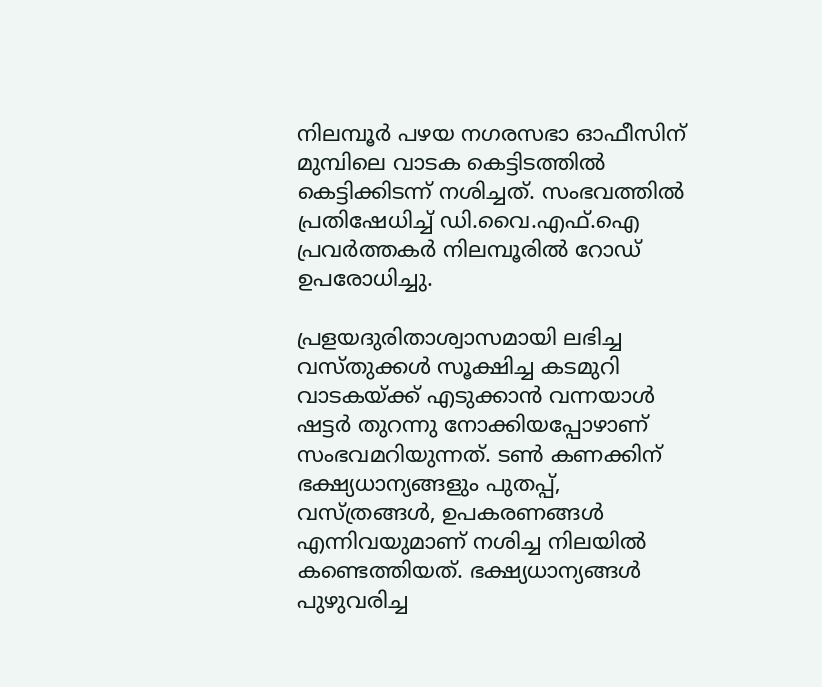നിലമ്പൂര്‍ പഴയ നഗരസഭാ ഓഫീസിന് മുമ്പിലെ വാടക കെട്ടിടത്തിൽ കെട്ടിക്കിടന്ന് നശിച്ചത്. സംഭവത്തില്‍ പ്രതിഷേധിച്ച് ഡി.വൈ.എഫ്.ഐ പ്രവര്‍ത്തകര്‍ നിലമ്പൂരില്‍ റോഡ് ഉപരോധിച്ചു.

പ്രളയദുരിതാശ്വാസമായി ലഭിച്ച വസ്തുക്കള്‍ സൂക്ഷിച്ച കടമുറി വാടകയ്ക്ക് എടുക്കാന്‍ വന്നയാള്‍ ഷട്ടർ തുറന്നു നോക്കിയപ്പോഴാണ് സംഭവമറിയുന്നത്. ടൺ കണക്കിന് ഭക്ഷ്യധാന്യങ്ങളും പുതപ്പ്, വസ്ത്രങ്ങള്‍, ഉപകരണങ്ങള്‍ എന്നിവയുമാണ് നശിച്ച നിലയിൽ കണ്ടെത്തിയത്. ഭക്ഷ്യധാന്യങ്ങള്‍ പുഴുവരിച്ച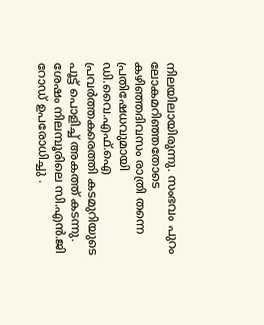നിലയിലായിരുന്നു. സംഭവം പുറം ലോകമറിഞ്ഞതോടെ കഴിഞ്ഞദിവസം രാത്രി തന്നെ പ്രതിഷേധവുമായി ഡി.വൈ.എഫ്.ഐ പ്രവര്‍ത്തകരെത്തി കടമുറിയുടെ പൂട്ട് പൊളിച്ച് അകത്ത് കടന്നു. ശേഷം നിലമ്പൂരിലെ സി.എന്‍.ജി റോഡ് ഉപരോധിച്ചു .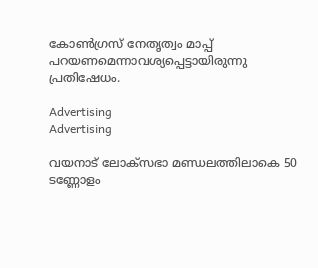കോണ്‍ഗ്രസ് നേതൃത്വം മാപ്പ് പറയണമെന്നാവശ്യപ്പെട്ടായിരുന്നു പ്രതിഷേധം.

Advertising
Advertising

വയനാട് ലോക്‌സഭാ മണ്ഡലത്തിലാകെ 50 ടണ്ണോളം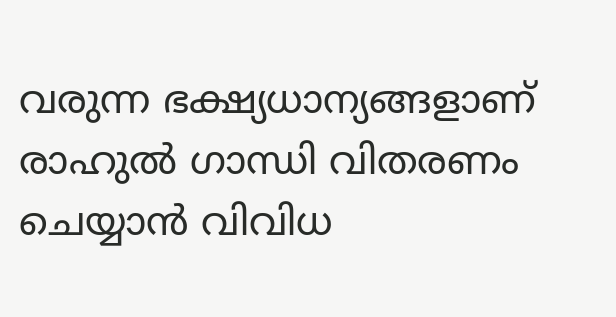വരുന്ന ഭക്ഷ്യധാന്യങ്ങളാണ് രാഹുല്‍ ഗാന്ധി വിതരണം ചെയ്യാന്‍ വിവിധ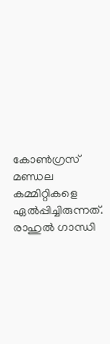കോണ്‍ഗ്രസ് മണ്ഡല കമ്മിറ്റികളെ ഏല്‍പ്പിച്ചിരുന്നത്. രാഹുല്‍ ഗാന്ധി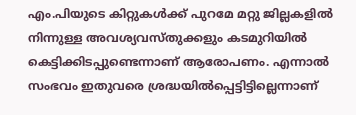എം.പിയുടെ കിറ്റുകള്‍ക്ക് പുറമേ മറ്റു ജില്ലകളില്‍ നിന്നുള്ള അവശ്യവസ്തുക്കളും കടമുറിയില്‍ കെട്ടിക്കിടപ്പുണ്ടെന്നാണ് ആരോപണം. എന്നാൽ സംഭവം ഇതുവരെ ശ്രദ്ധയില്‍പ്പെട്ടിട്ടില്ലെന്നാണ്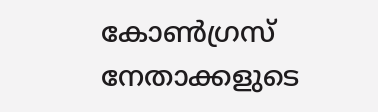കോണ്‍ഗ്രസ് നേതാക്കളുടെ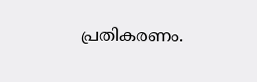പ്രതികരണം.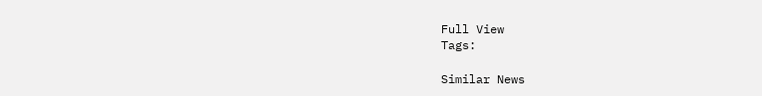Full View
Tags:

Similar News